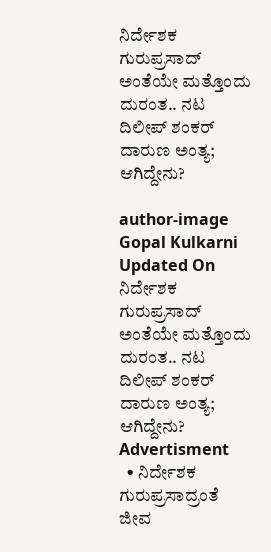ನಿರ್ದೇಶಕ ಗುರುಪ್ರಸಾದ್ ಅಂತೆಯೇ ಮತ್ತೊಂದು ದುರಂತ.. ನಟ ದಿಲೀಪ್ ಶಂಕರ್ ದಾರುಣ ಅಂತ್ಯ; ಆಗಿದ್ದೇನು?

author-image
Gopal Kulkarni
Updated On
ನಿರ್ದೇಶಕ ಗುರುಪ್ರಸಾದ್ ಅಂತೆಯೇ ಮತ್ತೊಂದು ದುರಂತ.. ನಟ ದಿಲೀಪ್ ಶಂಕರ್ ದಾರುಣ ಅಂತ್ಯ; ಆಗಿದ್ದೇನು?
Advertisment
  • ನಿರ್ದೇಶಕ ಗುರುಪ್ರಸಾದ್ರಂತೆ ಜೀವ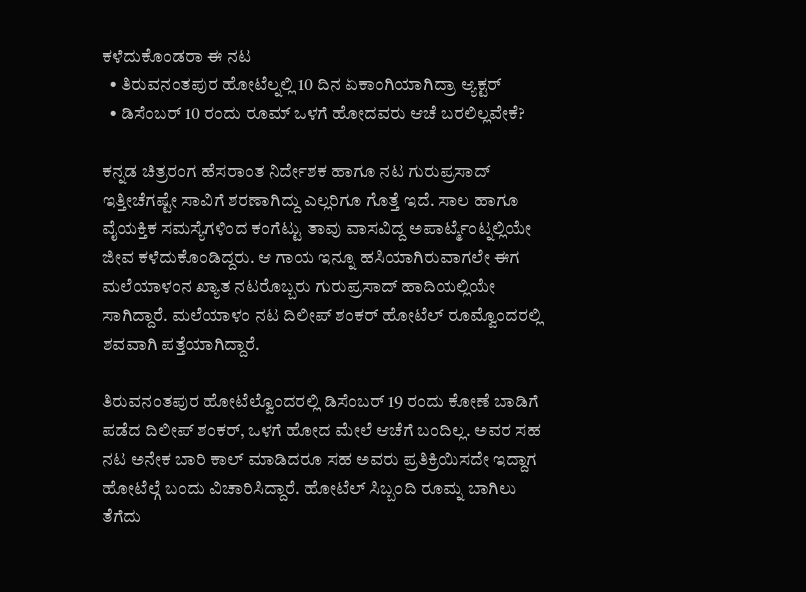ಕಳೆದುಕೊಂಡರಾ ಈ ನಟ
  • ತಿರುವನಂತಪುರ ಹೋಟೆಲ್ನಲ್ಲಿ 10 ದಿನ ಏಕಾಂಗಿಯಾಗಿದ್ರಾ ಆ್ಯಕ್ಟರ್
  • ಡಿಸೆಂಬರ್ 10 ರಂದು ರೂಮ್ ಒಳಗೆ ಹೋದವರು ಆಚೆ ಬರಲಿಲ್ಲವೇಕೆ?

ಕನ್ನಡ ಚಿತ್ರರಂಗ ಹೆಸರಾಂತ ನಿರ್ದೇಶಕ ಹಾಗೂ ನಟ ಗುರುಪ್ರಸಾದ್ ಇತ್ತೀಚೆಗಷ್ಟೇ ಸಾವಿಗೆ ಶರಣಾಗಿದ್ದು ಎಲ್ಲರಿಗೂ ಗೊತ್ತೆ ಇದೆ. ಸಾಲ ಹಾಗೂ ವೈಯಕ್ತಿಕ ಸಮಸ್ಯೆಗಳಿಂದ ಕಂಗೆಟ್ಟು ತಾವು ವಾಸವಿದ್ದ ಅಪಾರ್ಟ್ಮೆಂಟ್ನಲ್ಲಿಯೇ ಜೀವ ಕಳೆದುಕೊಂಡಿದ್ದರು. ಆ ಗಾಯ ಇನ್ನೂ ಹಸಿಯಾಗಿರುವಾಗಲೇ ಈಗ ಮಲೆಯಾಳಂನ ಖ್ಯಾತ ನಟರೊಬ್ಬರು ಗುರುಪ್ರಸಾದ್ ಹಾದಿಯಲ್ಲಿಯೇ ಸಾಗಿದ್ದಾರೆ. ಮಲೆಯಾಳಂ ನಟ ದಿಲೀಪ್ ಶಂಕರ್ ಹೋಟೆಲ್ ರೂಮ್ವೊಂದರಲ್ಲಿ ಶವವಾಗಿ ಪತ್ತೆಯಾಗಿದ್ದಾರೆ.

ತಿರುವನಂತಪುರ ಹೋಟೆಲ್ವೊಂದರಲ್ಲಿ ಡಿಸೆಂಬರ್ 19 ರಂದು ಕೋಣೆ ಬಾಡಿಗೆ ಪಡೆದ ದಿಲೀಪ್ ಶಂಕರ್, ಒಳಗೆ ಹೋದ ಮೇಲೆ ಆಚೆಗೆ ಬಂದಿಲ್ಲ. ಅವರ ಸಹ ನಟ ಅನೇಕ ಬಾರಿ ಕಾಲ್ ಮಾಡಿದರೂ ಸಹ ಅವರು ಪ್ರತಿಕ್ರಿಯಿಸದೇ ಇದ್ದಾಗ ಹೋಟೆಲ್ಗೆ ಬಂದು ವಿಚಾರಿಸಿದ್ದಾರೆ. ಹೋಟೆಲ್ ಸಿಬ್ಬಂದಿ ರೂಮ್ನ ಬಾಗಿಲು ತೆಗೆದು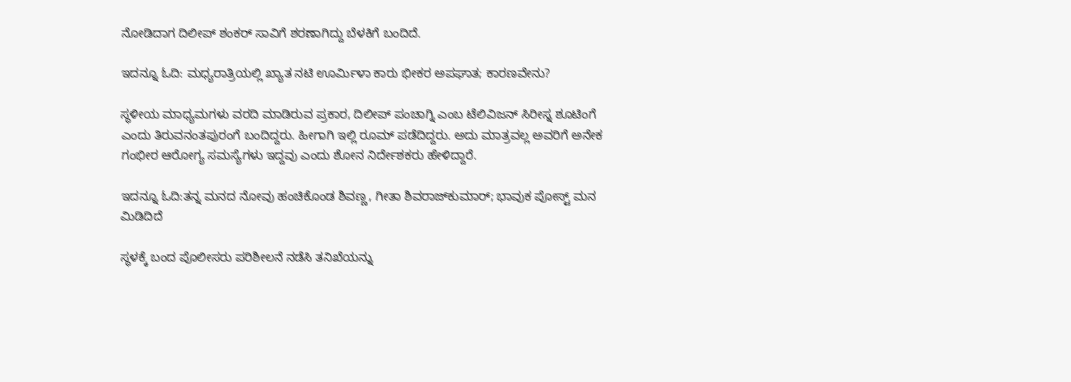ನೋಡಿದಾಗ ದಿಲೀಪ್ ಶಂಕರ್ ಸಾವಿಗೆ ಶರಣಾಗಿದ್ದು ಬೆಳಕಿಗೆ ಬಂದಿದೆ.

ಇದನ್ನೂ ಓದಿ: ಮಧ್ಯರಾತ್ರಿಯಲ್ಲಿ ಖ್ಯಾತ ನಟಿ ಊರ್ಮಿಳಾ ಕಾರು ಭೀಕರ ಅಪಘಾತ; ಕಾರಣವೇನು?

ಸ್ಥಳೀಯ ಮಾಧ್ಯಮಗಳು ವರದಿ ಮಾಡಿರುವ ಪ್ರಕಾರ, ದಿಲೀಪ್ ಪಂಚಾಗ್ನಿ ಎಂಬ ಟೆಲಿವಿಜನ್ ಸಿರೀಸ್ನ ಶೂಟಿಂಗೆ ಎಂದು ತಿರುವನಂತಪುರಂಗೆ ಬಂದಿದ್ದರು. ಹೀಗಾಗಿ ಇಲ್ಲಿ ರೂಮ್ ಪಡೆದಿದ್ದರು. ಅದು ಮಾತ್ರವಲ್ಲ ಅವರಿಗೆ ಅನೇಕ ಗಂಭೀರ ಆರೋಗ್ಯ ಸಮಸ್ಯೆಗಳು ಇದ್ದವು ಎಂದು ಶೋನ ನಿರ್ದೇಶಕರು ಹೇಳಿದ್ದಾರೆ.

ಇದನ್ನೂ ಓದಿ:ತನ್ನ ಮನದ ನೋವು ಹಂಚಿಕೊಂಡ ಶಿವಣ್ಣ, ಗೀತಾ ಶಿವರಾಜ್‌ಕುಮಾರ್; ಭಾವುಕ ಪೋಸ್ಟ್ ಮನ ಮಿಡಿದಿದೆ

ಸ್ಥಳಕ್ಕೆ ಬಂದ ಪೊಲೀಸರು ಪರಿಶೀಲನೆ ನಡೆಸಿ ತನಿಖೆಯನ್ನು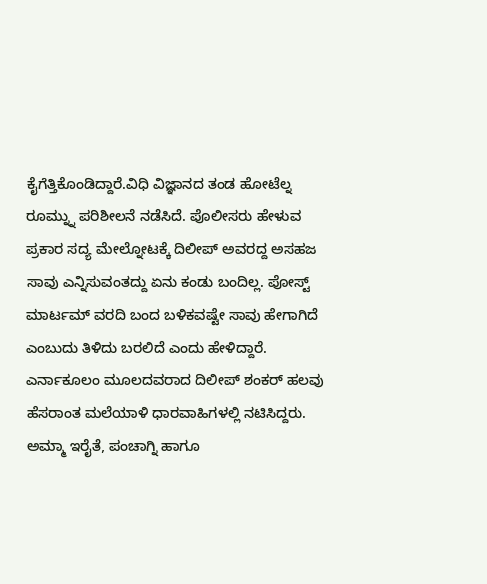ಕೈಗೆತ್ತಿಕೊಂಡಿದ್ದಾರೆ.ವಿಧಿ ವಿಜ್ಞಾನದ ತಂಡ ಹೋಟೆಲ್ನ ರೂಮ್ನ್ನು ಪರಿಶೀಲನೆ ನಡೆಸಿದೆ. ಪೊಲೀಸರು ಹೇಳುವ ಪ್ರಕಾರ ಸದ್ಯ ಮೇಲ್ನೋಟಕ್ಕೆ ದಿಲೀಪ್ ಅವರದ್ದ ಅಸಹಜ ಸಾವು ಎನ್ನಿಸುವಂತದ್ದು ಏನು ಕಂಡು ಬಂದಿಲ್ಲ. ಪೋಸ್ಟ್ ಮಾರ್ಟಮ್ ವರದಿ ಬಂದ ಬಳಿಕವಷ್ಟೇ ಸಾವು ಹೇಗಾಗಿದೆ ಎಂಬುದು ತಿಳಿದು ಬರಲಿದೆ ಎಂದು ಹೇಳಿದ್ದಾರೆ. ಎರ್ನಾಕೂಲಂ ಮೂಲದವರಾದ ದಿಲೀಪ್ ಶಂಕರ್ ಹಲವು ಹೆಸರಾಂತ ಮಲೆಯಾಳಿ ಧಾರವಾಹಿಗಳಲ್ಲಿ ನಟಿಸಿದ್ದರು. ಅಮ್ಮಾ ಇರೈತೆ, ಪಂಚಾಗ್ನಿ ಹಾಗೂ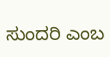ಸುಂದರಿ ಎಂಬ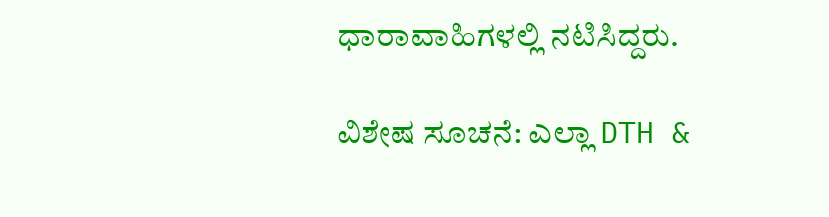ಧಾರಾವಾಹಿಗಳಲ್ಲಿ ನಟಿಸಿದ್ದರು.

ವಿಶೇಷ ಸೂಚನೆ: ಎಲ್ಲಾ DTH &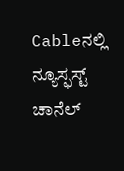Cableನಲ್ಲಿ ನ್ಯೂಸ್ಫಸ್ಟ್ ಚಾನೆಲ್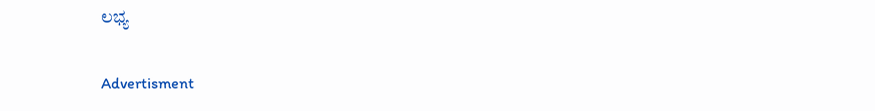ಲಭ್ಯ

Advertisment